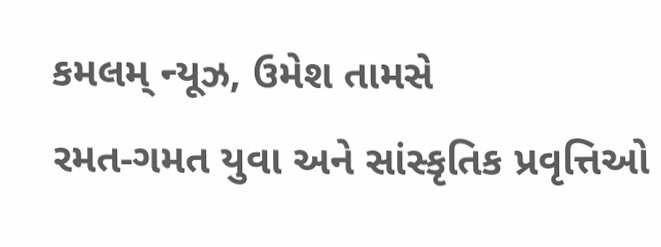કમલમ્ ન્યૂઝ, ઉમેશ તામસે
રમત-ગમત યુવા અને સાંસ્કૃતિક પ્રવૃત્તિઓ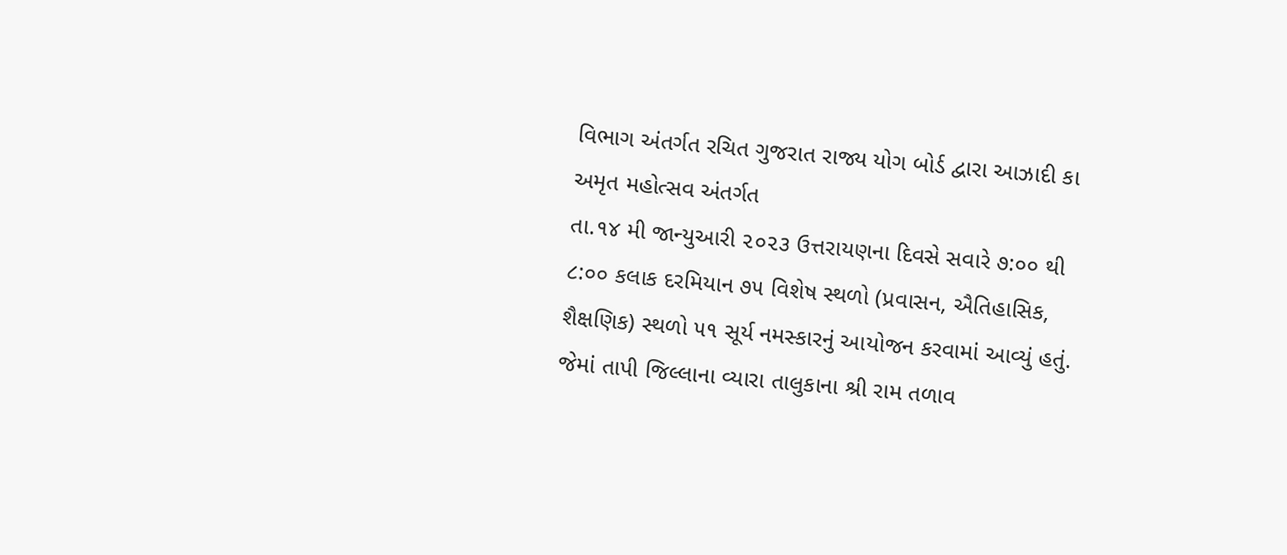વિભાગ અંતર્ગત રચિત ગુજરાત રાજ્ય યોગ બોર્ડ દ્વારા આઝાદી કા અમૃત મહોત્સવ અંતર્ગત
તા.૧૪ મી જાન્યુઆરી ૨૦૨૩ ઉત્તરાયણના દિવસે સવારે ૭:૦૦ થી ૮:૦૦ કલાક દરમિયાન ૭૫ વિશેષ સ્થળો (પ્રવાસન, ઐતિહાસિક, શૈક્ષણિક) સ્થળો ૫૧ સૂર્ય નમસ્કારનું આયોજન કરવામાં આવ્યું હતું. જેમાં તાપી જિલ્લાના વ્યારા તાલુકાના શ્રી રામ તળાવ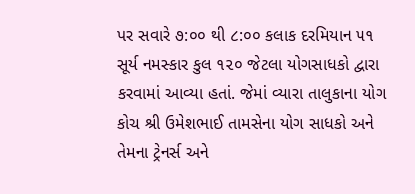પર સવારે ૭:૦૦ થી ૮:૦૦ કલાક દરમિયાન ૫૧ સૂર્ય નમસ્કાર કુલ ૧૨૦ જેટલા યોગસાધકો દ્વારા કરવામાં આવ્યા હતાં. જેમાં વ્યારા તાલુકાના યોગ કોચ શ્રી ઉમેશભાઈ તામસેના યોગ સાધકો અને તેમના ટ્રેનર્સ અને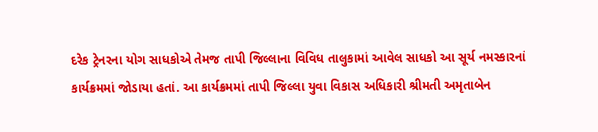દરેક ટ્રેનરના યોગ સાધકોએ તેમજ તાપી જિલ્લાના વિવિધ તાલુકામાં આવેલ સાધકો આ સૂર્ય નમસ્કારનાં કાર્યક્રમમાં જોડાયા હતાં. આ કાર્યક્રમમાં તાપી જિલ્લા યુવા વિકાસ અધિકારી શ્રીમતી અમૃતાબેન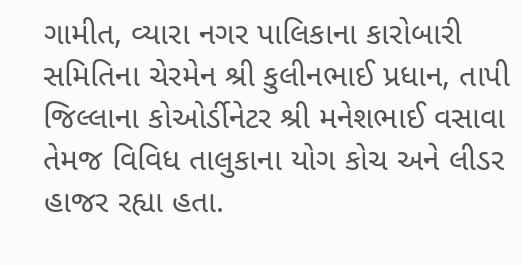ગામીત, વ્યારા નગર પાલિકાના કારોબારી સમિતિના ચેરમેન શ્રી કુલીનભાઈ પ્રધાન, તાપી જિલ્લાના કોઓર્ડીનેટર શ્રી મનેશભાઈ વસાવા તેમજ વિવિધ તાલુકાના યોગ કોચ અને લીડર હાજર રહ્યા હતા.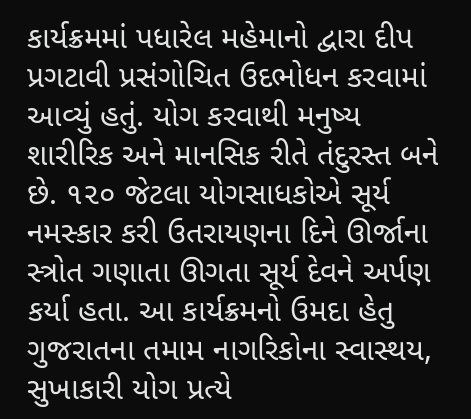કાર્યક્રમમાં પધારેલ મહેમાનો દ્વારા દીપ પ્રગટાવી પ્રસંગોચિત ઉદભોધન કરવામાં આવ્યું હતું. યોગ કરવાથી મનુષ્ય શારીરિક અને માનસિક રીતે તંદુરસ્ત બને છે. ૧૨૦ જેટલા યોગસાધકોએ સૂર્ય નમસ્કાર કરી ઉતરાયણના દિને ઊર્જાના સ્ત્રોત ગણાતા ઊગતા સૂર્ય દેવને અર્પણ કર્યા હતા. આ કાર્યક્રમનો ઉમદા હેતુ ગુજરાતના તમામ નાગરિકોના સ્વાસ્થય, સુખાકારી યોગ પ્રત્યે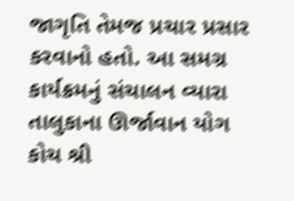જાગૃતિ તેમજ પ્રચાર પ્રસાર કરવાનો હતો. આ સમગ્ર કાર્યક્રમનું સંચાલન વ્યારા તાલુકાના ઊર્જાવાન યોગ કોચ શ્રી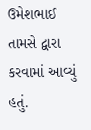ઉમેશભાઈ તામસે દ્વારા કરવામાં આવ્યું હતું.